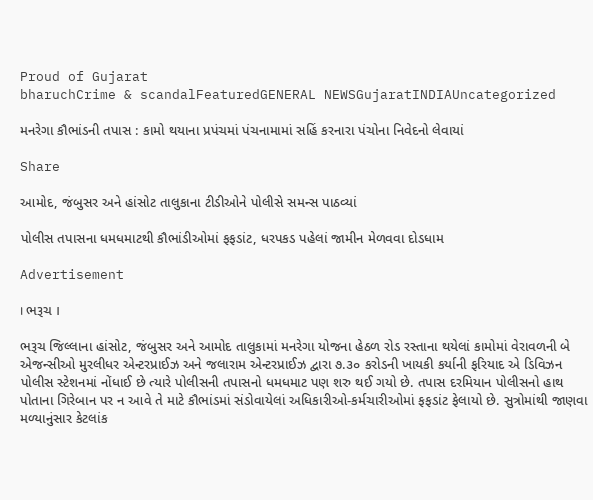Proud of Gujarat
bharuchCrime & scandalFeaturedGENERAL NEWSGujaratINDIAUncategorized

મનરેગા કૌભાંડની તપાસ : કામો થયાના પ્રપંચમાં પંચનામામાં સહિં કરનારા પંચોના નિવેદનો લેવાયાં

Share

આમોદ, જંબુસર અને હાંસોટ તાલુકાના ટીડીઓને પોલીસે સમન્સ પાઠવ્યાં

પોલીસ તપાસના ધમધમાટથી કૌભાંડીઓમાં ફફડાંટ, ધરપકડ પહેલાં જામીન મેળવવા દોડધામ

Advertisement

। ભરૂચ ।

ભરૂચ જિલ્લાના હાંસોટ, જંબુસર અને આમોદ તાલુકામાં મનરેગા યોજના હેઠળ રોડ રસ્તાના થયેલાં કામોમાં વેરાવળની બે એજન્સીઓ મુરલીધર એન્ટરપ્રાઈઝ અને જલારામ એન્ટરપ્રાઈઝ દ્વારા ૭.૩૦ કરોડની ખાયકી કર્યાની ફરિયાદ એ ડિવિઝન પોલીસ સ્ટેશનમાં નોંધાઈ છે ત્યારે પોલીસની તપાસનો ધમધમાટ પણ શરુ થઈ ગયો છે. તપાસ દરમિયાન પોલીસનો હાથ પોતાના ગિરેબાન પર ન આવે તે માટે કૌભાંડમાં સંડોવાયેલાં અધિકારીઓ-કર્મચારીઓમાં ફફડાંટ ફેલાયો છે. સુત્રોમાંથી જાણવા મળ્યાનુંસાર કેટલાંક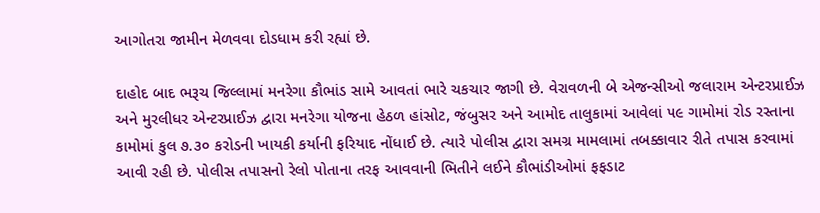આગોતરા જામીન મેળવવા દોડધામ કરી રહ્યાં છે.

દાહોદ બાદ ભરૂચ જિલ્લામાં મનરેગા કૌભાંડ સામે આવતાં ભારે ચકચાર જાગી છે. વેરાવળની બે એજન્સીઓ જલારામ એન્ટરપ્રાઈઝ અને મુરલીધર એન્ટરપ્રાઈઝ દ્વારા મનરેગા યોજના હેઠળ હાંસોટ, જંબુસર અને આમોદ તાલુકામાં આવેલાં ૫૯ ગામોમાં રોડ રસ્તાના કામોમાં કુલ ૭.૩૦ કરોડની ખાયકી કર્યાની ફરિયાદ નોંધાઈ છે. ત્યારે પોલીસ દ્વારા સમગ્ર મામલામાં તબક્કાવાર રીતે તપાસ કરવામાં આવી રહી છે. પોલીસ તપાસનો રેલો પોતાના તરફ આવવાની ભિતીને લઈને કૌભાંડીઓમાં ફફડાટ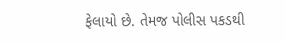ફેલાયો છે. તેમજ પોલીસ પકડથી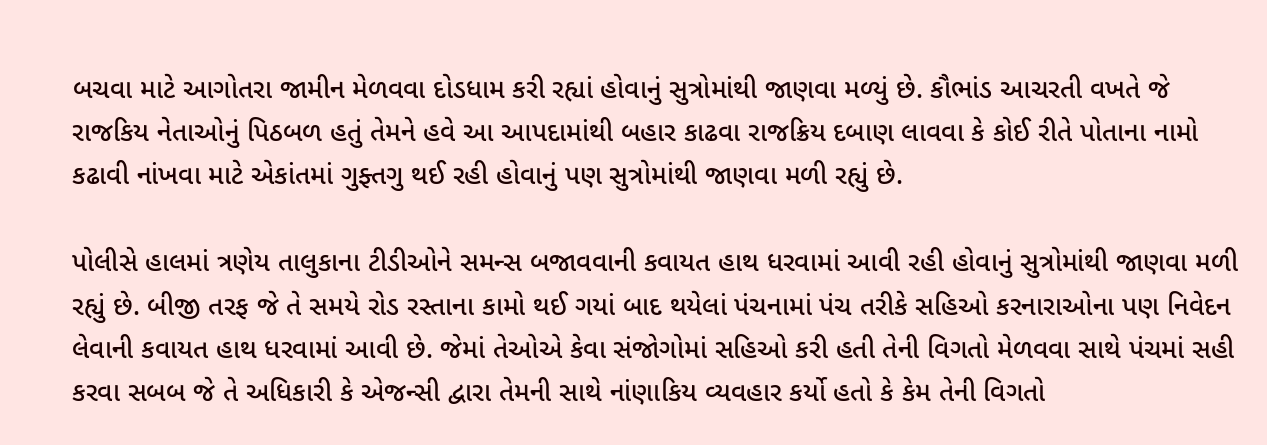બચવા માટે આગોતરા જામીન મેળવવા દોડધામ કરી રહ્યાં હોવાનું સુત્રોમાંથી જાણવા મળ્યું છે. કૌભાંડ આચરતી વખતે જે રાજકિય નેતાઓનું પિઠબળ હતું તેમને હવે આ આપદામાંથી બહાર કાઢવા રાજક્રિય દબાણ લાવવા કે કોઈ રીતે પોતાના નામો કઢાવી નાંખવા માટે એકાંતમાં ગુફ્તગુ થઈ રહી હોવાનું પણ સુત્રોમાંથી જાણવા મળી રહ્યું છે.

પોલીસે હાલમાં ત્રણેય તાલુકાના ટીડીઓને સમન્સ બજાવવાની કવાયત હાથ ધરવામાં આવી રહી હોવાનું સુત્રોમાંથી જાણવા મળી રહ્યું છે. બીજી તરફ જે તે સમયે રોડ રસ્તાના કામો થઈ ગયાં બાદ થયેલાં પંચનામાં પંચ તરીકે સહિઓ કરનારાઓના પણ નિવેદન લેવાની કવાયત હાથ ધરવામાં આવી છે. જેમાં તેઓએ કેવા સંજોગોમાં સહિઓ કરી હતી તેની વિગતો મેળવવા સાથે પંચમાં સહી કરવા સબબ જે તે અધિકારી કે એજન્સી દ્વારા તેમની સાથે નાંણાકિય વ્યવહાર કર્યો હતો કે કેમ તેની વિગતો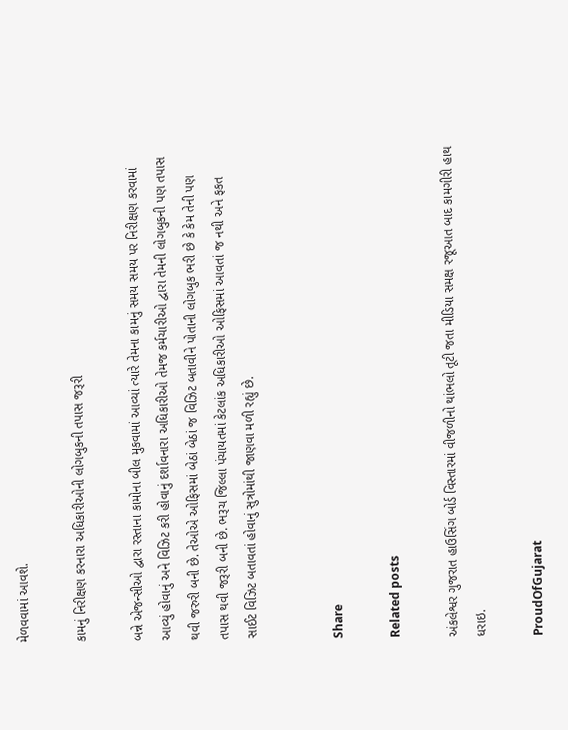મેળવવામાં આવશે.

કામનું નિરીક્ષણ કરનારા અધિકારીઓની લોગબુકની તપાસ જરૂરી

બન્ને એજન્સીઓ દ્વારા રસ્તાના કામોના બીલ મુકવામાં આવ્યાં ત્યારે તેમના કામનું સમય સમય પર નિરીક્ષણ કરવામાં આવ્યું હોવાનું અને વિઝિટ કરી હોવાનું દર્શાવનારા અધિકારીઓ તેમજ કર્મચારીઓ દ્વારા તેમની લોગબુકની પણ તપાસ થવી જરુરી બની છે. તેઓએ ઓફિસમાં બેઠાં બેઠાં જ વિઝિટ બતાવીને પોતાની લોગબુક ભરી છે કે કેમ તેની પણ તપાસ થવી જરૂરી બની છે. ભરૂચ જિલ્લા પંચાયતમાં કેટલાંક અધિકારીઓ ઓફિસમાં આવતાં જ નથી અને ફકત સાઈટ વિઝિટ બતાવતાં હોવાનું સુત્રોમાંથી જાણવા મળી રહ્યું છે.


Share

Related posts

અંકલેશ્વર ગુજરાત હાઉસિંગ બોર્ડ વિસ્તારમાં વીજળીનો થાંભલો તૂટી જતા મીડિયા સમક્ષ રજૂઆત બાદ કામગીરી હાથ ધરાઇ.

ProudOfGujarat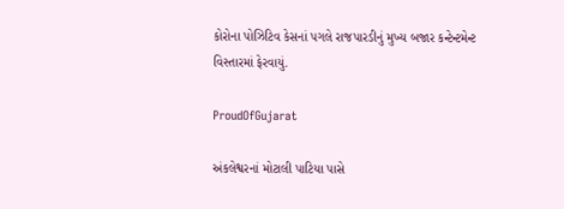કોરોના પોઝિટિવ કેસનાં પગલે રાજપારડીનું મુખ્ય બજાર કન્ટેન્ટમેન્ટ વિસ્તારમાં ફેરવાયું.

ProudOfGujarat

અંકલેશ્વરનાં મોટાલી પાટિયા પાસે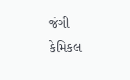જંગી કેમિકલ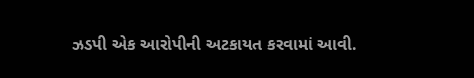ઝડપી એક આરોપીની અટકાયત કરવામાં આવી.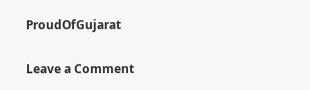ProudOfGujarat

Leave a Comment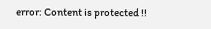error: Content is protected !!